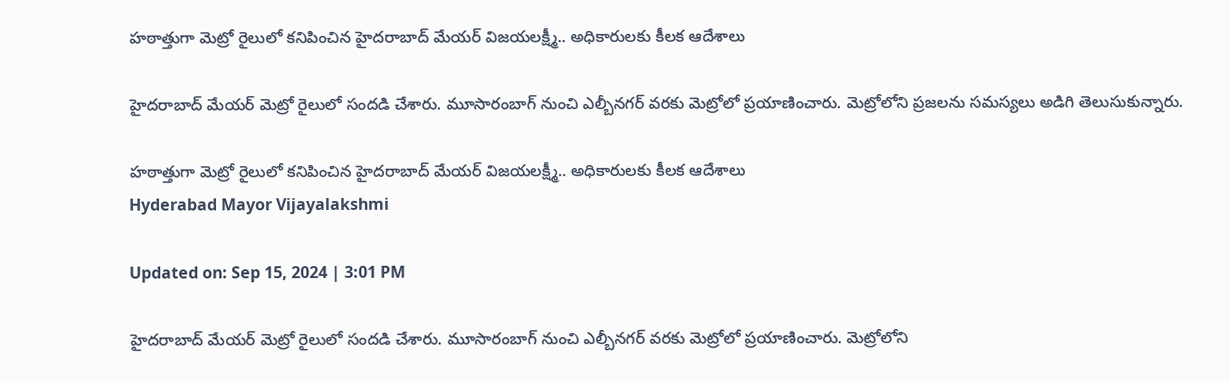హఠాత్తుగా మెట్రో రైలులో కనిపించిన హైదరాబాద్ మేయర్ విజయలక్ష్మీ.. అధికారులకు కీలక ఆదేశాలు

హైదరాబాద్‌ మేయర్ మెట్రో రైలులో సందడి చేశారు. మూసారంబాగ్ నుంచి ఎల్బీనగర్‌ వరకు మెట్రోలో ప్రయాణించారు. మెట్రోలోని ప్రజలను సమస్యలు అడిగి తెలుసుకున్నారు.

హఠాత్తుగా మెట్రో రైలులో కనిపించిన హైదరాబాద్ మేయర్ విజయలక్ష్మీ.. అధికారులకు కీలక ఆదేశాలు
Hyderabad Mayor Vijayalakshmi

Updated on: Sep 15, 2024 | 3:01 PM

హైదరాబాద్‌ మేయర్ మెట్రో రైలులో సందడి చేశారు. మూసారంబాగ్ నుంచి ఎల్బీనగర్‌ వరకు మెట్రోలో ప్రయాణించారు. మెట్రోలోని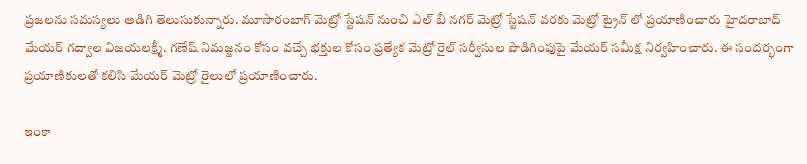ప్రజలను సమస్యలు అడిగి తెలుసుకున్నారు. మూసారంబాగ్ మెట్రో స్టేషన్ నుంచి ఎల్ బీ నగర్ మెట్రో స్టేషన్ వరకు మెట్రో ట్రైన్ లో ప్రయాణించారు హైదరాబాద్ మేయర్ గద్వాల విజయలక్ష్మీ. గణేష్ నిమజ్జనం కోసం వచ్చే భక్తుల కోసం ప్రత్యేక మెట్రో రైల్ సర్వీసుల పొడిగింపుపై మేయర్ సమీక్ష నిర్వహించారు. ఈ సందర్భంగా ప్రయాణికులతో కలిసి మేయర్ మెట్రో రైలులో ప్రయాణించారు.

ఇంకా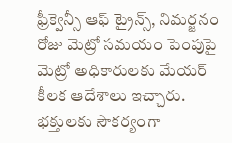ఫ్రీక్వెన్సీ ఆఫ్ ట్రైన్స్, నిమర్జనం రోజు మెట్రో సమయం పెంపుపై మెట్రో అధికారులకు మేయర్ కీలక ఆదేశాలు ఇచ్చారు. భక్తులకు సౌకర్యంగా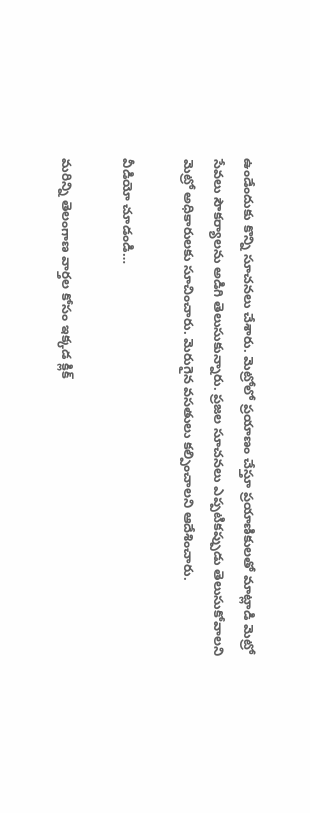ఉండేందుకు కొన్ని సూచనలు చేశారు. మెట్రోలో ప్రయాణం చేస్తూ ప్రయాణికులతో మాట్లాడి మెట్రో సేవలు సౌకర్యాలను అడిగి తెలుసుకున్నారు. ప్రజల సూచనలు ఎప్పటికప్పుడు తెలుసుకోవాలని మెట్రో అధికారులకు సూచించారు. మెరుగైన వసతులు కల్పించాలని ఆదేశించారు.

వీడియో చూడండి…

మరిన్ని తెలంగాణ వార్తల కోసం ఇక్కడ క్లిక్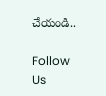చేయండి..

Follow Us